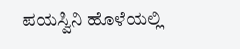ಪಯಸ್ವಿನಿ ಹೊಳೆಯಲ್ಲಿ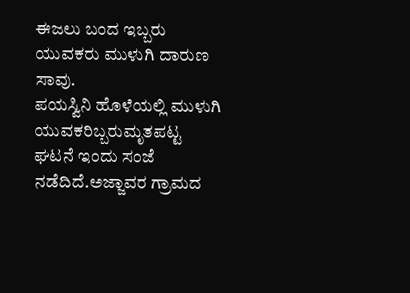ಈಜಲು ಬಂದ ಇಬ್ಬರು ಯುವಕರು ಮುಳುಗಿ ದಾರುಣ ಸಾವು.
ಪಯಸ್ವಿನಿ ಹೊಳೆಯಲ್ಲಿ ಮುಳುಗಿ ಯುವಕರಿಬ್ಬರುಮೃತಪಟ್ಟ ಘಟನೆ ಇಂದು ಸಂಜೆ ನಡೆದಿದೆ.ಅಜ್ಜಾವರ ಗ್ರಾಮದ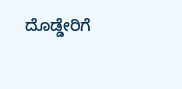ದೊಡ್ಡೇರಿಗೆ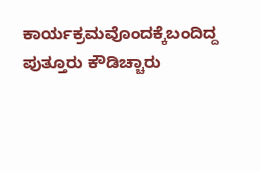ಕಾರ್ಯಕ್ರಮವೊಂದಕ್ಕೆಬಂದಿದ್ದ ಪುತ್ತೂರು ಕೌಡಿಚ್ಚಾರು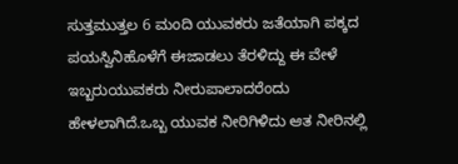ಸುತ್ತಮುತ್ತಲ 6 ಮಂದಿ ಯುವಕರು ಜತೆಯಾಗಿ ಪಕ್ಕದ ಪಯಸ್ವಿನಿಹೊಳೆಗೆ ಈಜಾಡಲು ತೆರಳಿದ್ದು ಈ ವೇಳೆ ಇಬ್ಬರುಯುವಕರು ನೀರುಪಾಲಾದರೆಂದು ಹೇಳಲಾಗಿದೆ.ಒಬ್ಬ ಯುವಕ ನೀರಿಗಿಳಿದು ಆತ ನೀರಿನಲ್ಲಿ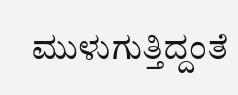ಮುಳುಗುತ್ತಿದ್ದಂತೆ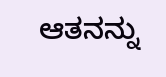ಆತನನ್ನು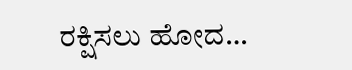ರಕ್ಷಿಸಲು ಹೋದ…